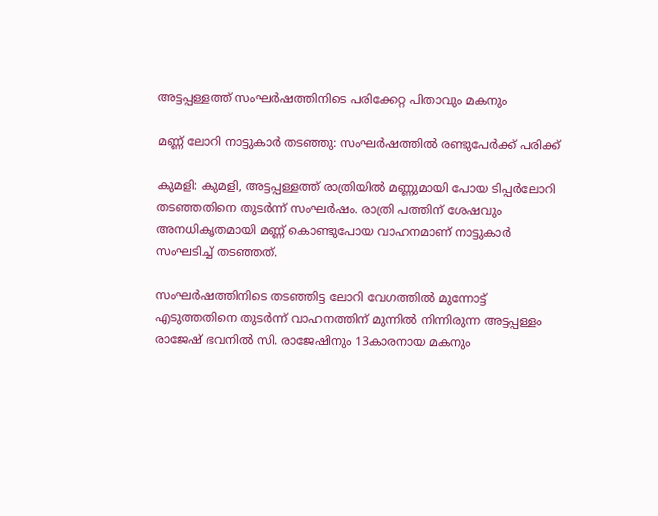അട്ടപ്പള്ളത്ത് സംഘർഷത്തിനിടെ പരിക്കേറ്റ പിതാവും മകനും

മണ്ണ് ലോറി നാട്ടുകാർ തടഞ്ഞു: സംഘർഷത്തിൽ രണ്ടുപേർക്ക് പരിക്ക്

കുമളി: കുമളി, അട്ടപ്പള്ളത്ത് രാത്രിയിൽ മണ്ണുമായി പോയ ടിപ്പർലോറി തടഞ്ഞതിനെ തുടർന്ന് സംഘർഷം. രാത്രി പത്തിന് ശേഷവും അനധികൃതമായി മണ്ണ് കൊണ്ടുപോയ വാഹനമാണ് നാട്ടുകാർ സംഘടിച്ച് തടഞ്ഞത്.

സംഘർഷത്തിനിടെ തടഞ്ഞിട്ട ലോറി വേഗത്തിൽ മുന്നോട്ട് എടുത്തതിനെ തുടർന്ന് വാഹനത്തിന് മുന്നിൽ നിന്നിരുന്ന അട്ടപ്പള്ളം രാജേഷ് ഭവനിൽ സി. രാജേഷിനും 13കാരനായ മകനും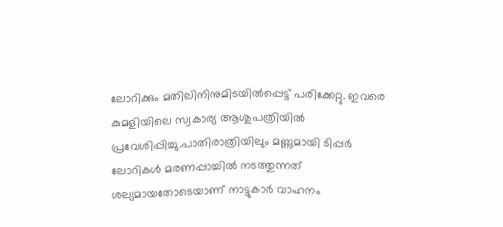ലോറിക്കും മതിലിനിനുമിടയിൽപ്പെട്ട് പരിക്കേറ്റു. ഇവരെ കുമളിയിലെ സ്വകാര്യ ആശുപത്രിയിൽ പ്രവേശിപ്പിച്ചു.പാതിരാത്രിയിലും മണ്ണുമായി ടിപ്പർ ലോറികൾ മരണപ്പാച്ചിൽ നടത്തുന്നത് ശല്യമായതോടെയാണ് നാട്ടുകാർ വാഹനം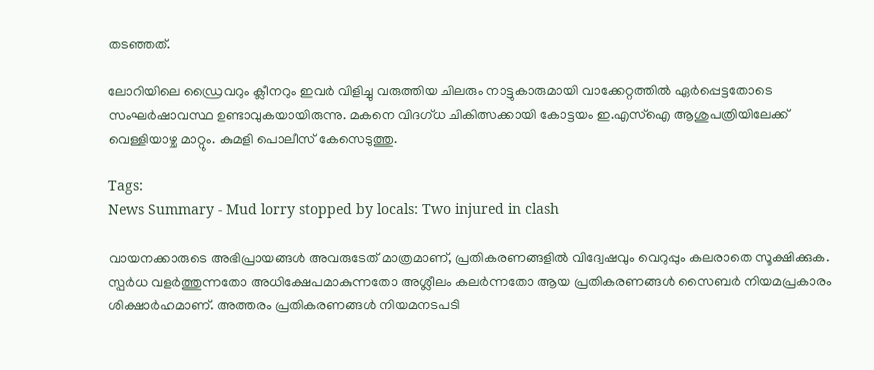തടഞ്ഞത്.

ലോറിയിലെ ഡ്രൈവറും ക്ലീനറും ഇവർ വിളിച്ചു വരുത്തിയ ചിലരും നാട്ടുകാരുമായി വാക്കേറ്റത്തിൽ ഏർപ്പെട്ടതോടെ സംഘർഷാവസ്ഥ ഉണ്ടാവുകയായിരുന്നു. മകനെ വിദഗ്ധ ചികിത്സക്കായി കോട്ടയം ഇ.എസ്ഐ ആശുപത്രിയിലേക്ക് വെള്ളിയാഴ്ച മാറ്റും. കുമളി പൊലീസ് കേസെടുത്തു.

Tags:
News Summary - Mud lorry stopped by locals: Two injured in clash

വായനക്കാരുടെ അഭിപ്രായങ്ങള്‍ അവരുടേത് മാത്രമാണ്, പ്രതികരണങ്ങളിൽ വിദ്വേഷവും വെറുപ്പും കലരാതെ സൂക്ഷിക്കുക. സ്പർധ വളർത്തുന്നതോ അധിക്ഷേപമാകുന്നതോ അശ്ലീലം കലർന്നതോ ആയ പ്രതികരണങ്ങൾ സൈബർ നിയമപ്രകാരം ശിക്ഷാർഹമാണ്. അത്തരം പ്രതികരണങ്ങൾ നിയമനടപടി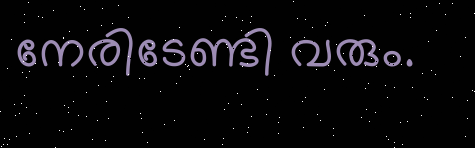നേരിടേണ്ടി വരും.